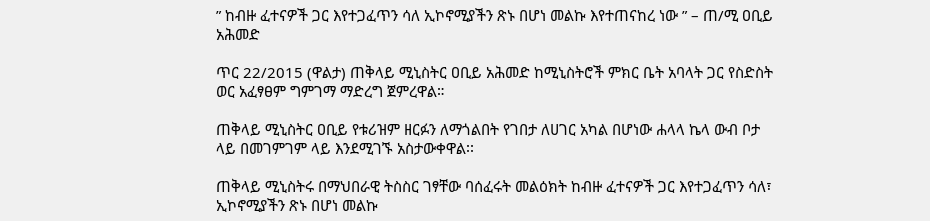” ከብዙ ፈተናዎች ጋር እየተጋፈጥን ሳለ ኢኮኖሚያችን ጽኑ በሆነ መልኩ እየተጠናከረ ነው ” – ጠ/ሚ ዐቢይ አሕመድ

ጥር 22/2015 (ዋልታ) ጠቅላይ ሚኒስትር ዐቢይ አሕመድ ከሚኒስትሮች ምክር ቤት አባላት ጋር የስድስት ወር አፈፃፀም ግምገማ ማድረግ ጀምረዋል።

ጠቅላይ ሚኒስትር ዐቢይ የቱሪዝም ዘርፉን ለማጎልበት የገበታ ለሀገር አካል በሆነው ሐላላ ኬላ ውብ ቦታ ላይ በመገምገም ላይ እንደሚገኙ አስታውቀዋል፡፡

ጠቅላይ ሚኒስትሩ በማህበራዊ ትስስር ገፃቸው ባሰፈሩት መልዕክት ከብዙ ፈተናዎች ጋር እየተጋፈጥን ሳለ፣ ኢኮኖሚያችን ጽኑ በሆነ መልኩ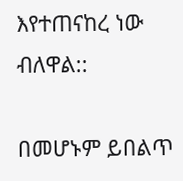እየተጠናከረ ነው ብለዋል::

በመሆኑም ይበልጥ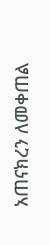አጠናክረን ለመቀጠል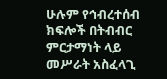ሁሉም የኅብረተሰብ ክፍሎች በትብብር ምርታማነት ላይ መሥራት አስፈላጊ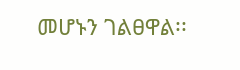መሆኑን ገልፀዋል፡፡